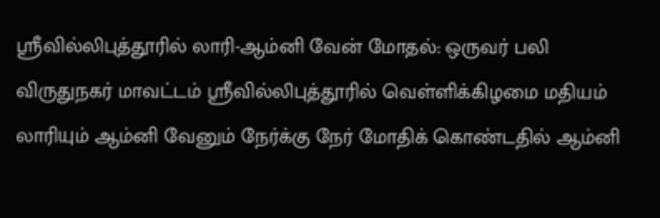ஸ்ரீவில்லிபுத்தூரில் லாரி-ஆம்னி வேன் மோதல்: ஒருவர் பலி
விருதுநகர் மாவட்டம் ஸ்ரீவில்லிபுத்தூரில் வெள்ளிக்கிழமை மதியம் லாரியும் ஆம்னி வேனும் நேர்க்கு நேர் மோதிக் கொண்டதில் ஆம்னி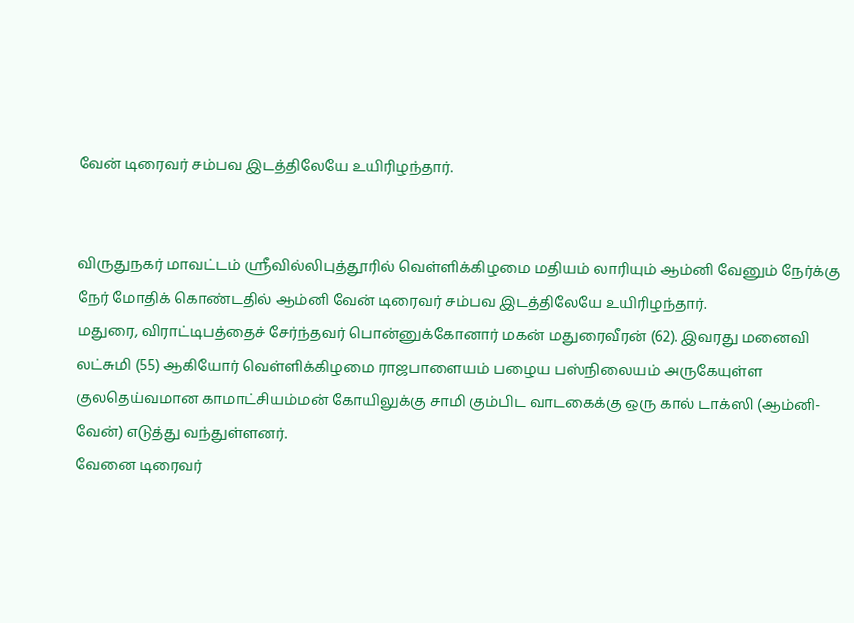வேன் டிரைவர் சம்பவ இடத்திலேயே உயிரிழந்தார்.


விருதுநகர் மாவட்டம் ஸ்ரீவில்லிபுத்தூரில் வெள்ளிக்கிழமை மதியம் லாரியும் ஆம்னி வேனும் நேர்க்கு நேர் மோதிக் கொண்டதில் ஆம்னி வேன் டிரைவர் சம்பவ இடத்திலேயே உயிரிழந்தார்.
மதுரை, விராட்டிபத்தைச் சேர்ந்தவர் பொன்னுக்கோனார் மகன் மதுரைவீரன் (62). இவரது மனைவி லட்சுமி (55) ஆகியோர் வெள்ளிக்கிழமை ராஜபாளையம் பழைய பஸ்நிலையம் அருகேயுள்ள குலதெய்வமான காமாட்சியம்மன் கோயிலுக்கு சாமி கும்பிட வாடகைக்கு ஒரு கால் டாக்ஸி (ஆம்னி-வேன்) எடுத்து வந்துள்ளனர்.
வேனை டிரைவர்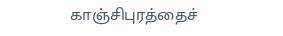காஞ்சிபுரத்தைச்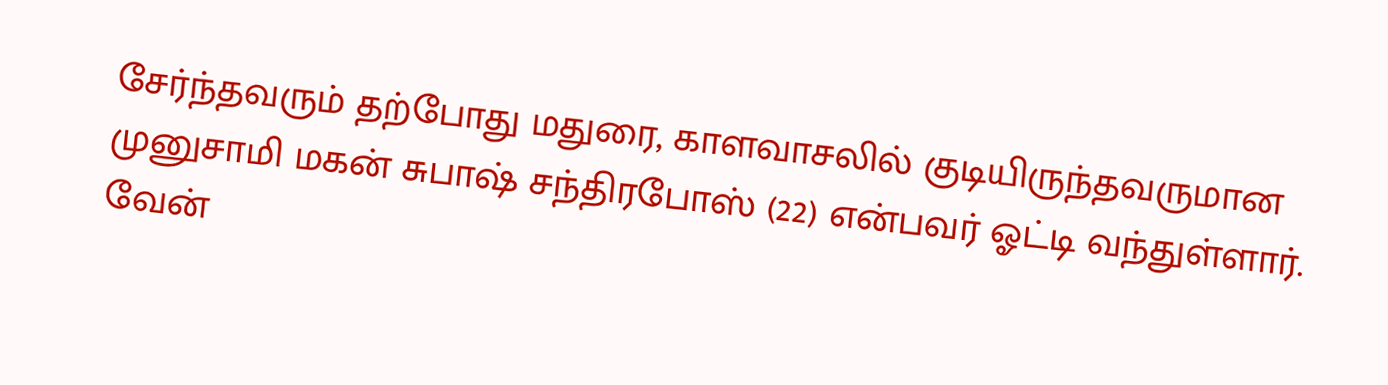சேர்ந்தவரும் தற்போது மதுரை, காளவாசலில் குடியிருந்தவருமான முனுசாமி மகன் சுபாஷ் சந்திரபோஸ் (22) என்பவர் ஓட்டி வந்துள்ளார்.
வேன்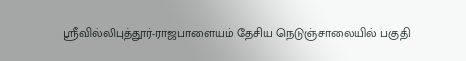ஸ்ரீவில்லிபுத்தூர்-ராஜபாளையம் தேசிய நெடுஞ்சாலையில் பகுதி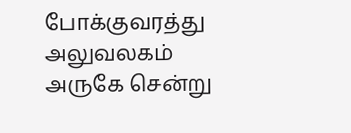போக்குவரத்து அலுவலகம் அருகே சென்று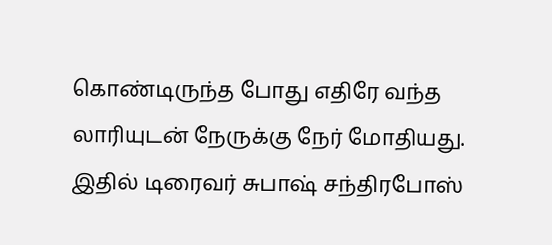கொண்டிருந்த போது எதிரே வந்த லாரியுடன் நேருக்கு நேர் மோதியது. இதில் டிரைவர் சுபாஷ் சந்திரபோஸ்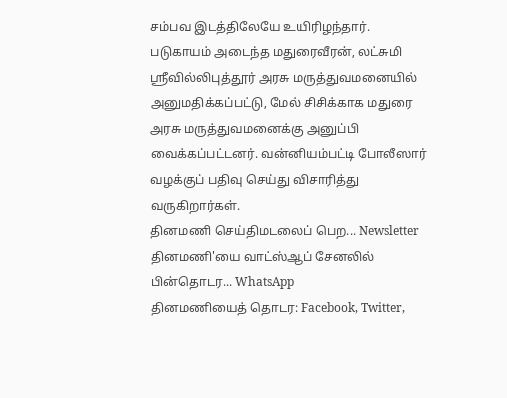சம்பவ இடத்திலேயே உயிரிழந்தார்.
படுகாயம் அடைந்த மதுரைவீரன், லட்சுமி ஸ்ரீவில்லிபுத்தூர் அரசு மருத்துவமனையில் அனுமதிக்கப்பட்டு, மேல் சிசிக்காக மதுரை அரசு மருத்துவமனைக்கு அனுப்பி வைக்கப்பட்டனர். வன்னியம்பட்டி போலீஸார் வழக்குப் பதிவு செய்து விசாரித்து வருகிறார்கள்.
தினமணி செய்திமடலைப் பெற... Newsletter
தினமணி'யை வாட்ஸ்ஆப் சேனலில் பின்தொடர... WhatsApp
தினமணியைத் தொடர: Facebook, Twitter,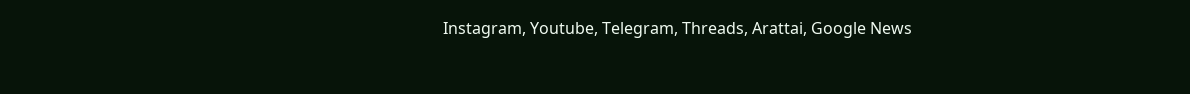Instagram, Youtube, Telegram, Threads, Arattai, Google News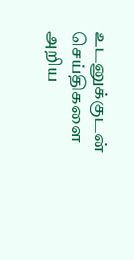உடனுக்குடன் செய்திகளை அறிய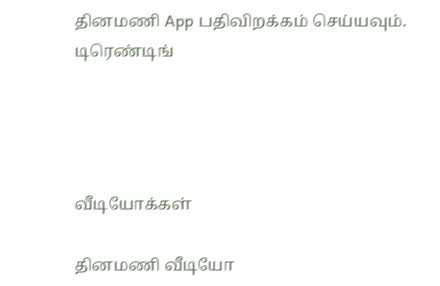தினமணி App பதிவிறக்கம் செய்யவும்.
டிரெண்டிங்




வீடியோக்கள்

தினமணி வீடியோ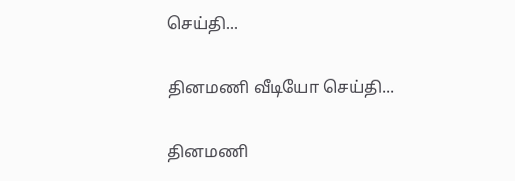செய்தி...

தினமணி வீடியோ செய்தி...

தினமணி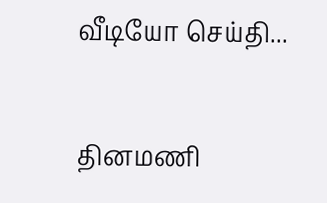வீடியோ செய்தி...

தினமணி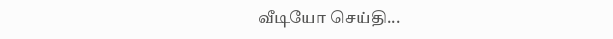வீடியோ செய்தி...